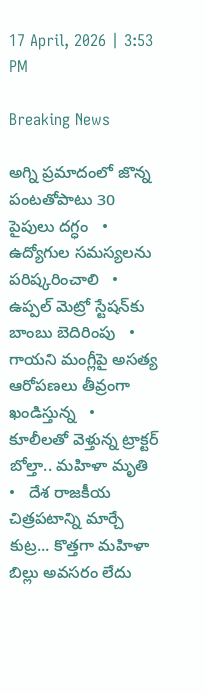17 April, 2026 | 3:53 PM

Breaking News

అగ్ని ప్రమాదంలో జొన్న పంటతోపాటు 30 పైపులు దగ్ధం   •   ఉద్యోగుల సమస్యలను పరిష్కరించాలి   •   ఉప్పల్ మెట్రో స్టేషన్‌కు బాంబు బెదిరింపు   •   గాయని మంగ్లీపై అసత్య ఆరోపణలు తీవ్రంగా ఖండిస్తున్న   •   కూలీలతో వెళ్తున్న ట్రాక్టర్ బోల్తా.. మహిళా మృతి   •   దేశ రాజకీయ చిత్రపటాన్ని మార్చే కుట్ర... కొత్తగా మహిళా బిల్లు అవసరం లేదు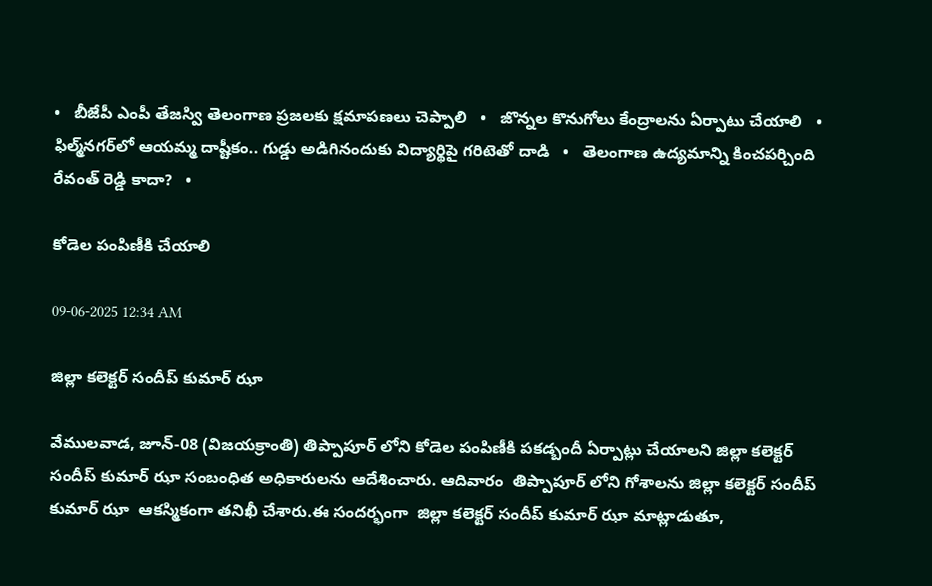•   బీజేపీ ఎంపీ తేజస్వి తెలంగాణ ప్రజలకు క్షమాపణలు చెప్పాలి   •   జొన్నల కొనుగోలు కేంద్రాలను ఏర్పాటు చేయాలి   •   ఫిల్మ్‌నగర్‌లో ఆయమ్మ దాష్టీకం.. గుడ్డు అడిగినందుకు విద్యార్థిపై గరిటెతో దాడి   •   తెలంగాణ ఉద్యమాన్ని కించపర్చింది రేవంత్ రెడ్డి కాదా?   •

కోడెల పంపిణీకి చేయాలి

09-06-2025 12:34 AM

జిల్లా కలెక్టర్ సందీప్ కుమార్ ఝా

వేములవాడ, జూన్-08 (విజయక్రాంతి) తిప్పాపూర్ లోని కోడెల పంపిణీకి పకడ్బందీ ఏర్పాట్లు చేయాలని జిల్లా కలెక్టర్ సందీప్ కుమార్ ఝా సంబంధిత అధికారులను ఆదేశించారు. ఆదివారం  తిప్పాపూర్ లోని గోశాలను జిల్లా కలెక్టర్ సందీప్ కుమార్ ఝా  ఆకస్మికంగా తనిఖీ చేశారు.ఈ సందర్భంగా  జిల్లా కలెక్టర్ సందీప్ కుమార్ ఝా మాట్లాడుతూ,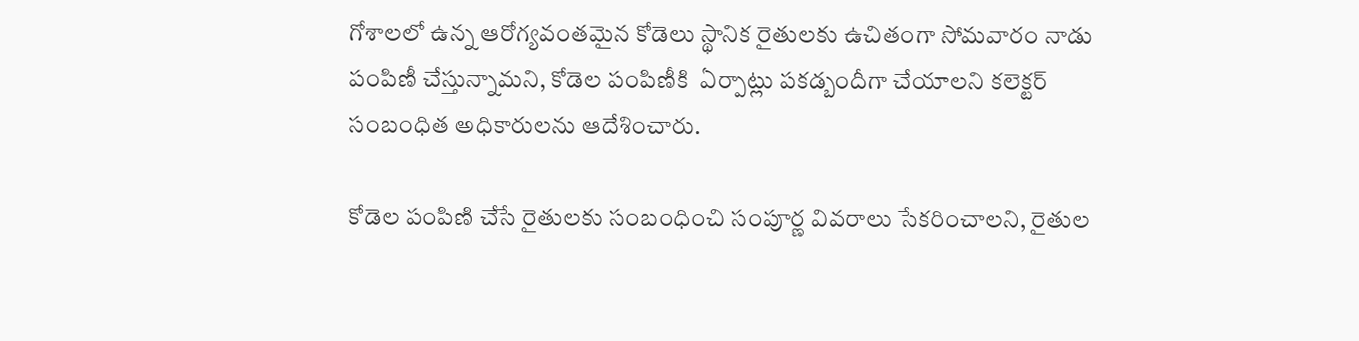గోశాలలో ఉన్న ఆరోగ్యవంతమైన కోడెలు స్థానిక రైతులకు ఉచితంగా సోమవారం నాడు పంపిణీ చేస్తున్నామని, కోడెల పంపిణీకి  ఏర్పాట్లు పకడ్బందీగా చేయాలని కలెక్టర్ సంబంధిత అధికారులను ఆదేశించారు.

కోడెల పంపిణి చేసే రైతులకు సంబంధించి సంపూర్ణ వివరాలు సేకరించాలని, రైతుల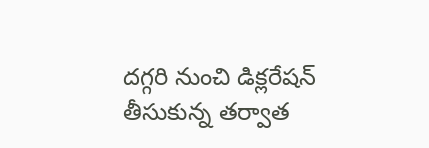దగ్గరి నుంచి డిక్లరేషన్ తీసుకున్న తర్వాత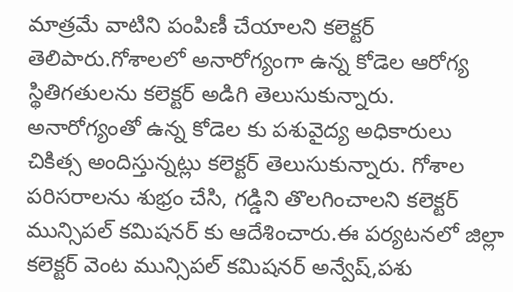మాత్రమే వాటిని పంపిణీ చేయాలని కలెక్టర్ తెలిపారు.గోశాలలో అనారోగ్యంగా ఉన్న కోడెల ఆరోగ్య స్థితిగతులను కలెక్టర్ అడిగి తెలుసుకున్నారు. అనారోగ్యంతో ఉన్న కోడెల కు పశువైద్య అధికారులు  చికిత్స అందిస్తున్నట్లు కలెక్టర్ తెలుసుకున్నారు. గోశాల పరిసరాలను శుభ్రం చేసి, గడ్డిని తొలగించాలని కలెక్టర్ మున్సిపల్ కమిషనర్ కు ఆదేశించారు.ఈ పర్యటనలో జిల్లా కలెక్టర్ వెంట మున్సిపల్ కమిషనర్ అన్వేష్,పశు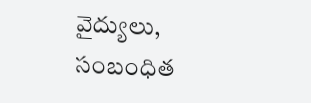వైద్యులు,  సంబంధిత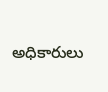అధికారులు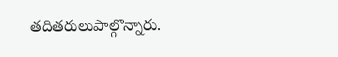తదితరులుపాల్గొన్నారు.